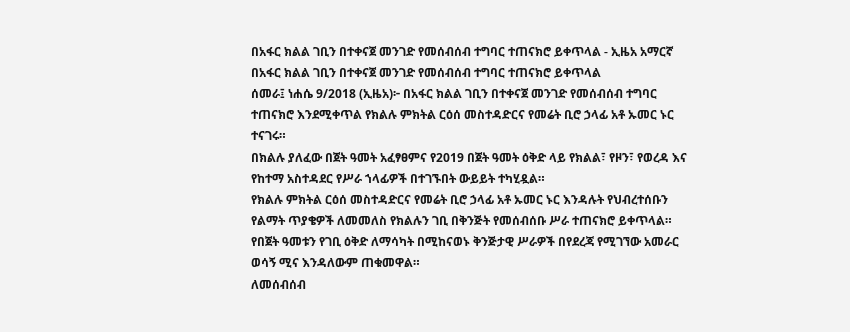በአፋር ክልል ገቢን በተቀናጀ መንገድ የመሰብሰብ ተግባር ተጠናክሮ ይቀጥላል - ኢዜአ አማርኛ
በአፋር ክልል ገቢን በተቀናጀ መንገድ የመሰብሰብ ተግባር ተጠናክሮ ይቀጥላል
ሰመራ፤ ነሐሴ 9/2018 (ኢዜአ)፦ በአፋር ክልል ገቢን በተቀናጀ መንገድ የመሰብሰብ ተግባር ተጠናክሮ እንደሚቀጥል የክልሉ ምክትል ርዕሰ መስተዳድርና የመሬት ቢሮ ኃላፊ አቶ ኡመር ኑር ተናገሩ።
በክልሉ ያለፈው በጀት ዓመት አፈፃፀምና የ2019 በጀት ዓመት ዕቅድ ላይ የክልል፣ የዞን፣ የወረዳ እና የከተማ አስተዳደር የሥራ ኀላፊዎች በተገኙበት ውይይት ተካሂዷል።
የክልሉ ምክትል ርዕሰ መስተዳድርና የመሬት ቢሮ ኃላፊ አቶ ኡመር ኑር እንዳሉት የህብረተሰቡን የልማት ጥያቄዎች ለመመለስ የክልሉን ገቢ በቅንጅት የመሰብሰቡ ሥራ ተጠናክሮ ይቀጥላል።
የበጀት ዓመቱን የገቢ ዕቅድ ለማሳካት በሚከናወኑ ቅንጅታዊ ሥራዎች በየደረጃ የሚገኘው አመራር ወሳኝ ሚና እንዳለውም ጠቁመዋል።
ለመሰብሰብ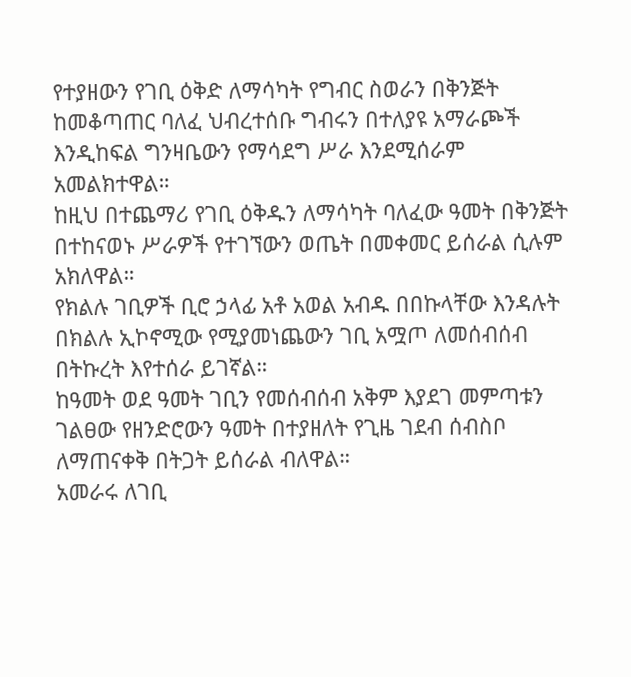የተያዘውን የገቢ ዕቅድ ለማሳካት የግብር ስወራን በቅንጅት ከመቆጣጠር ባለፈ ህብረተሰቡ ግብሩን በተለያዩ አማራጮች እንዲከፍል ግንዛቤውን የማሳደግ ሥራ እንደሚሰራም አመልክተዋል።
ከዚህ በተጨማሪ የገቢ ዕቅዱን ለማሳካት ባለፈው ዓመት በቅንጅት በተከናወኑ ሥራዎች የተገኘውን ወጤት በመቀመር ይሰራል ሲሉም አክለዋል።
የክልሉ ገቢዎች ቢሮ ኃላፊ አቶ አወል አብዱ በበኩላቸው እንዳሉት በክልሉ ኢኮኖሚው የሚያመነጨውን ገቢ አሟጦ ለመሰብሰብ በትኩረት እየተሰራ ይገኛል።
ከዓመት ወደ ዓመት ገቢን የመሰብሰብ አቅም እያደገ መምጣቱን ገልፀው የዘንድሮውን ዓመት በተያዘለት የጊዜ ገደብ ሰብስቦ ለማጠናቀቅ በትጋት ይሰራል ብለዋል።
አመራሩ ለገቢ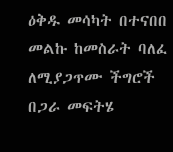ዕቅዱ መሳካት በተናበበ መልኩ ከመስራት ባለፈ ለሚያጋጥሙ ችግሮች በጋራ መፍትሄ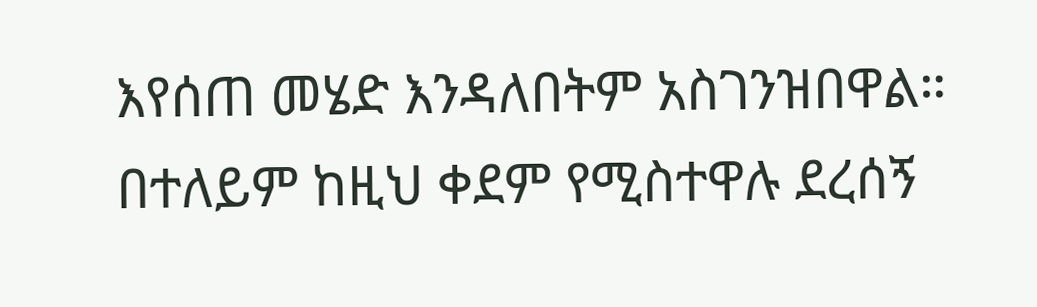እየሰጠ መሄድ እንዳለበትም አስገንዝበዋል።
በተለይም ከዚህ ቀደም የሚስተዋሉ ደረሰኝ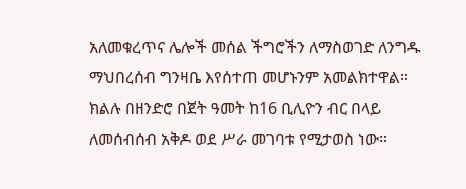አለመቁረጥና ሌሎች መሰል ችግሮችን ለማስወገድ ለንግዱ ማህበረሰብ ግንዛቤ እየሰተጠ መሆኑንም አመልክተዋል።
ክልሉ በዘንድሮ በጀት ዓመት ከ16 ቢሊዮን ብር በላይ ለመሰብሰብ አቅዶ ወደ ሥራ መገባቱ የሚታወስ ነው።